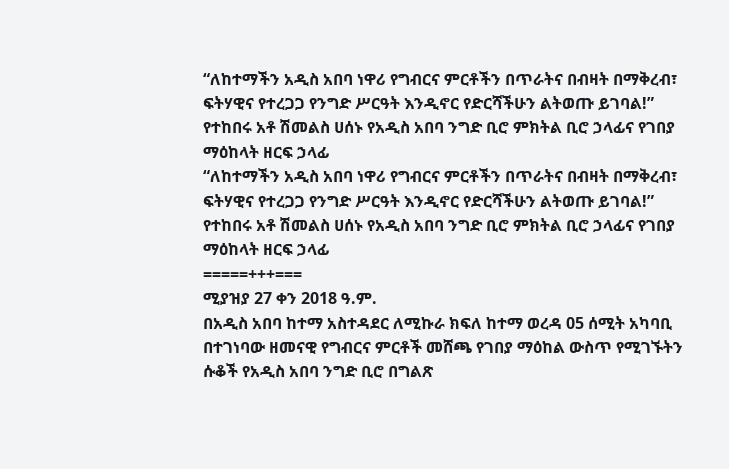“ለከተማችን አዲስ አበባ ነዋሪ የግብርና ምርቶችን በጥራትና በብዛት በማቅረብ፣ ፍትሃዊና የተረጋጋ የንግድ ሥርዓት እንዲኖር የድርሻችሁን ልትወጡ ይገባል!” የተከበሩ አቶ ሽመልስ ሀሰኑ የአዲስ አበባ ንግድ ቢሮ ምክትል ቢሮ ኃላፊና የገበያ ማዕከላት ዘርፍ ኃላፊ
“ለከተማችን አዲስ አበባ ነዋሪ የግብርና ምርቶችን በጥራትና በብዛት በማቅረብ፣ ፍትሃዊና የተረጋጋ የንግድ ሥርዓት እንዲኖር የድርሻችሁን ልትወጡ ይገባል!” የተከበሩ አቶ ሽመልስ ሀሰኑ የአዲስ አበባ ንግድ ቢሮ ምክትል ቢሮ ኃላፊና የገበያ ማዕከላት ዘርፍ ኃላፊ
=====+++===
ሚያዝያ 27 ቀን 2018 ዓ.ም.
በአዲስ አበባ ከተማ አስተዳደር ለሚኩራ ክፍለ ከተማ ወረዳ 05 ሰሚት አካባቢ በተገነባው ዘመናዊ የግብርና ምርቶች መሸጫ የገበያ ማዕከል ውስጥ የሚገኙትን ሱቆች የአዲስ አበባ ንግድ ቢሮ በግልጽ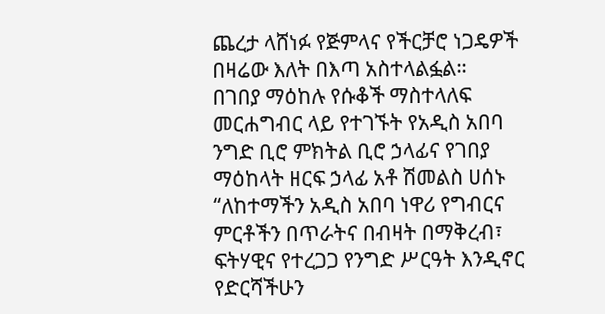ጨረታ ላሸነፉ የጅምላና የችርቻሮ ነጋዴዎች በዛሬው እለት በእጣ አስተላልፏል።
በገበያ ማዕከሉ የሱቆች ማስተላለፍ መርሐግብር ላይ የተገኙት የአዲስ አበባ ንግድ ቢሮ ምክትል ቢሮ ኃላፊና የገበያ ማዕከላት ዘርፍ ኃላፊ አቶ ሽመልስ ሀሰኑ “ለከተማችን አዲስ አበባ ነዋሪ የግብርና ምርቶችን በጥራትና በብዛት በማቅረብ፣ ፍትሃዊና የተረጋጋ የንግድ ሥርዓት እንዲኖር የድርሻችሁን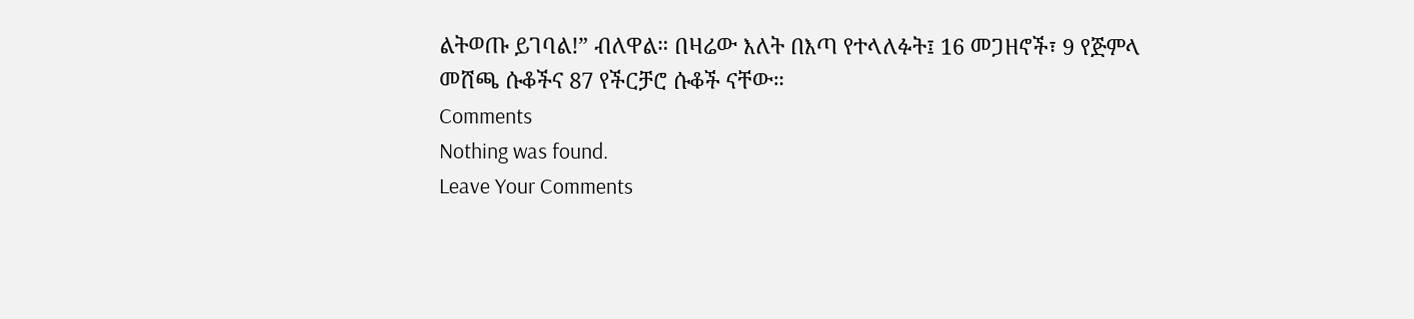ልትወጡ ይገባል!” ብለዋል። በዛሬው እለት በእጣ የተላለፉት፤ 16 መጋዘኖች፣ 9 የጅምላ መሸጫ ሱቆችና 87 የችርቻሮ ሱቆች ናቸው።
Comments
Nothing was found.
Leave Your Comments